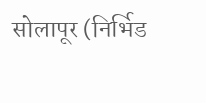सोलापूर (निर्भिड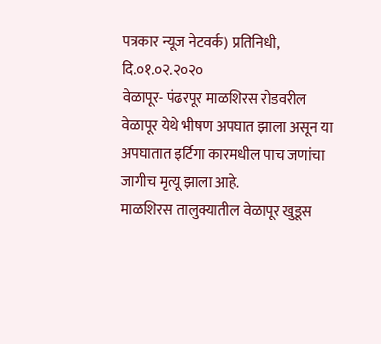पत्रकार न्यूज नेटवर्क) प्रतिनिधी,
दि.०१.०२.२०२०
वेळापूर- पंढरपूर माळशिरस रोडवरील वेळापूर येथे भीषण अपघात झाला असून या अपघातात इर्टिगा कारमधील पाच जणांचा जागीच मृत्यू झाला आहे.
माळशिरस तालुक्यातील वेळापूर खुडूस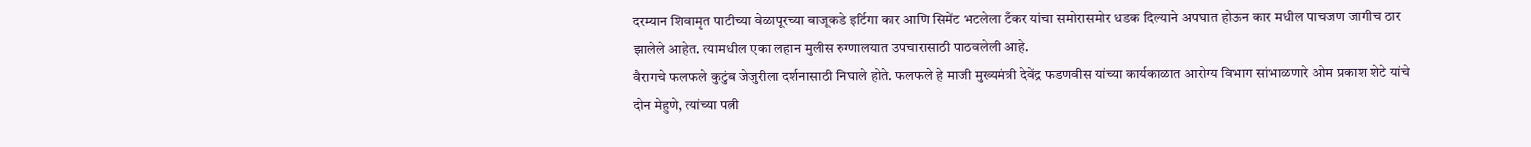दरम्यान शिवामृत पाटीच्या वेळापूरच्या बाजूकडे इर्टिगा कार आणि सिमेंट भटलेला टँकर यांचा समोरासमोर धडक दिल्याने अपघात होऊन कार मधील पाचजण जागीच ठार झालेले आहेत. त्यामधील एका लहान मुलीस रुग्णालयात उपचारासाठी पाठवलेली आहे.
वैरागचे फलफले कुटुंब जेजुरीला दर्शनासाठी निघाले होते. फलफले हे माजी मुख्यमंत्री देवेंद्र फडणवीस यांच्या कार्यकाळात आरोग्य विभाग सांभाळणारे ओम प्रकाश शेटे यांचे दोन मेहुणे, त्यांच्या पत्नी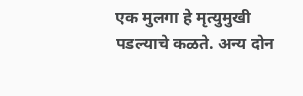एक मुलगा हे मृत्युमुखी पडल्याचे कळते. अन्य दोन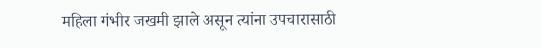महिला गंभीर जखमी झाले असून त्यांना उपचारासाठी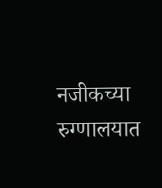नजीकच्या रुग्णालयात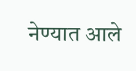नेण्यात आले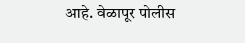आहे. वेळापूर पोलीस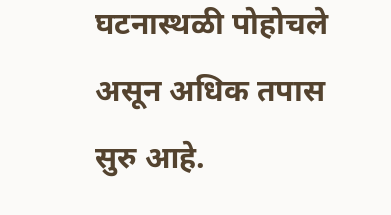घटनास्थळी पोहोचले असून अधिक तपास सुरु आहे.